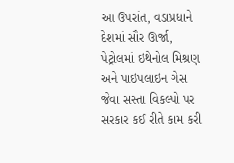આ ઉપરાંત, વડાપ્રધાને દેશમાં સૌર ઊર્જા, પેટ્રોલમાં ઇથેનોલ મિશ્રણ અને પાઇપલાઇન ગેસ જેવા સસ્તા વિકલ્પો પર સરકાર કઈ રીતે કામ કરી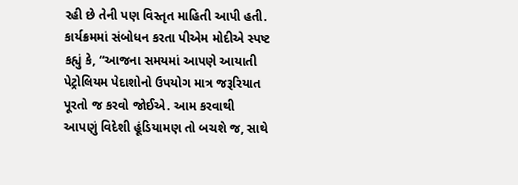રહી છે તેની પણ વિસ્તૃત માહિતી આપી હતી.
કાર્યક્રમમાં સંબોધન કરતા પીએમ મોદીએ સ્પષ્ટ કહ્યું કે, “આજના સમયમાં આપણે આયાતી પેટ્રોલિયમ પેદાશોનો ઉપયોગ માત્ર જરૂરિયાત પૂરતો જ કરવો જોઈએ. આમ કરવાથી આપણું વિદેશી હૂંડિયામણ તો બચશે જ, સાથે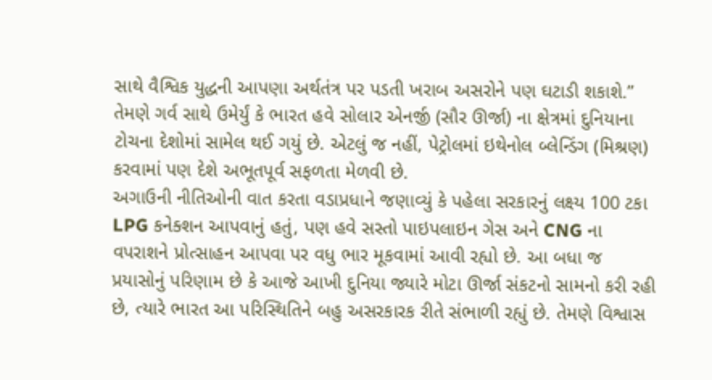સાથે વૈશ્વિક યુદ્ધની આપણા અર્થતંત્ર પર પડતી ખરાબ અસરોને પણ ઘટાડી શકાશે.” તેમણે ગર્વ સાથે ઉમેર્યું કે ભારત હવે સોલાર એનર્જી (સૌર ઊર્જા) ના ક્ષેત્રમાં દુનિયાના ટોચના દેશોમાં સામેલ થઈ ગયું છે. એટલું જ નહીં, પેટ્રોલમાં ઇથેનોલ બ્લેન્ડિંગ (મિશ્રણ) કરવામાં પણ દેશે અભૂતપૂર્વ સફળતા મેળવી છે.
અગાઉની નીતિઓની વાત કરતા વડાપ્રધાને જણાવ્યું કે પહેલા સરકારનું લક્ષ્ય 100 ટકા LPG કનેક્શન આપવાનું હતું, પણ હવે સસ્તો પાઇપલાઇન ગેસ અને CNG ના વપરાશને પ્રોત્સાહન આપવા પર વધુ ભાર મૂકવામાં આવી રહ્યો છે. આ બધા જ પ્રયાસોનું પરિણામ છે કે આજે આખી દુનિયા જ્યારે મોટા ઊર્જા સંકટનો સામનો કરી રહી છે, ત્યારે ભારત આ પરિસ્થિતિને બહુ અસરકારક રીતે સંભાળી રહ્યું છે. તેમણે વિશ્વાસ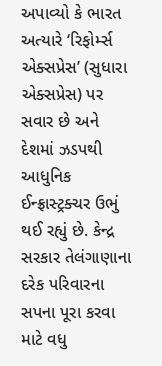અપાવ્યો કે ભારત અત્યારે ‘રિફોર્મ્સ એક્સપ્રેસ’ (સુધારા એક્સપ્રેસ) પર સવાર છે અને દેશમાં ઝડપથી આધુનિક ઈન્ફ્રાસ્ટ્રક્ચર ઉભું થઈ રહ્યું છે. કેન્દ્ર સરકાર તેલંગાણાના દરેક પરિવારના સપના પૂરા કરવા માટે વધુ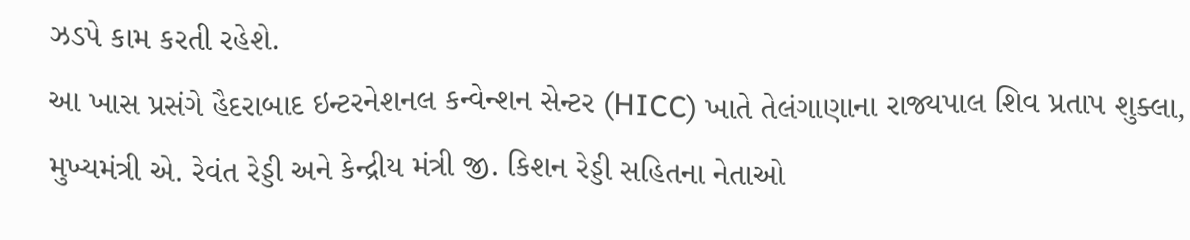ઝડપે કામ કરતી રહેશે.
આ ખાસ પ્રસંગે હૈદરાબાદ ઇન્ટરનેશનલ કન્વેન્શન સેન્ટર (HICC) ખાતે તેલંગાણાના રાજ્યપાલ શિવ પ્રતાપ શુક્લા, મુખ્યમંત્રી એ. રેવંત રેડ્ડી અને કેન્દ્રીય મંત્રી જી. કિશન રેડ્ડી સહિતના નેતાઓ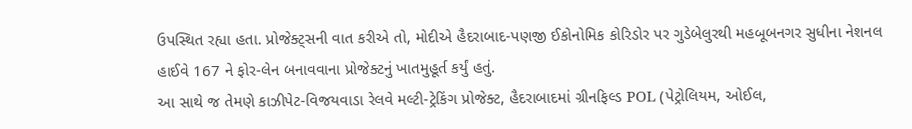ઉપસ્થિત રહ્યા હતા. પ્રોજેક્ટ્સની વાત કરીએ તો, મોદીએ હૈદરાબાદ-પણજી ઈકોનોમિક કોરિડોર પર ગુડેબેલુરથી મહબૂબનગર સુધીના નેશનલ હાઈવે 167 ને ફોર-લેન બનાવવાના પ્રોજેક્ટનું ખાતમુહૂર્ત કર્યું હતું.
આ સાથે જ તેમણે કાઝીપેટ-વિજયવાડા રેલવે મલ્ટી-ટ્રેકિંગ પ્રોજેક્ટ, હૈદરાબાદમાં ગ્રીનફિલ્ડ POL (પેટ્રોલિયમ, ઓઈલ,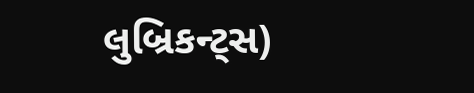લુબ્રિકન્ટ્સ)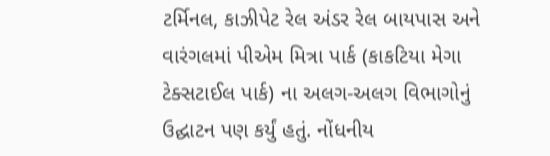ટર્મિનલ, કાઝીપેટ રેલ અંડર રેલ બાયપાસ અને વારંગલમાં પીએમ મિત્રા પાર્ક (કાકટિયા મેગા ટેક્સટાઈલ પાર્ક) ના અલગ-અલગ વિભાગોનું ઉદ્ઘાટન પણ કર્યું હતું. નોંધનીય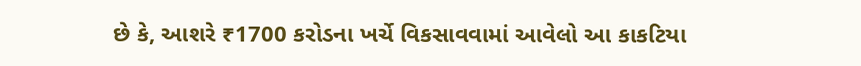છે કે, આશરે ₹1700 કરોડના ખર્ચે વિકસાવવામાં આવેલો આ કાકટિયા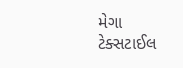મેગા ટેક્સટાઈલ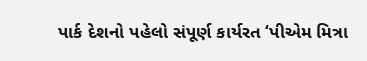પાર્ક દેશનો પહેલો સંપૂર્ણ કાર્યરત ‘પીએમ મિત્રા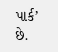પાર્ક’ છે.